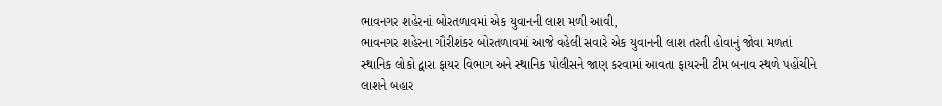ભાવનગર શહેરનાં બોરતળાવમાં એક યુવાનની લાશ મળી આવી,
ભાવનગર શહેરના ગૌરીશંકર બોરતળાવમાં આજે વહેલી સવારે એક યુવાનની લાશ તરતી હોવાનું જોવા મળતાં સ્થાનિક લોકો દ્વારા ફાયર વિભાગ અને સ્થાનિક પોલીસને જાણ કરવામાં આવતા ફાયરની ટીમ બનાવ સ્થળે પહોંચીને લાશને બહાર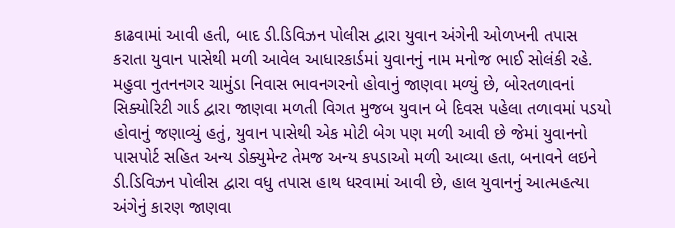કાઢવામાં આવી હતી, બાદ ડી.ડિવિઝન પોલીસ દ્વારા યુવાન અંગેની ઓળખની તપાસ કરાતા યુવાન પાસેથી મળી આવેલ આધારકાર્ડમાં યુવાનનું નામ મનોજ ભાઈ સોલંકી રહે. મહુવા નુતનનગર ચામુંડા નિવાસ ભાવનગરનો હોવાનું જાણવા મળ્યું છે, બોરતળાવનાં સિક્યોરિટી ગાર્ડ દ્વારા જાણવા મળતી વિગત મુજબ યુવાન બે દિવસ પહેલા તળાવમાં પડયો હોવાનું જણાવ્યું હતું, યુવાન પાસેથી એક મોટી બેગ પણ મળી આવી છે જેમાં યુવાનનો પાસપોર્ટ સહિત અન્ય ડોક્યુમેન્ટ તેમજ અન્ય કપડાઓ મળી આવ્યા હતા, બનાવને લઇને ડી.ડિવિઝન પોલીસ દ્વારા વધુ તપાસ હાથ ધરવામાં આવી છે, હાલ યુવાનનું આત્મહત્યા અંગેનું કારણ જાણવા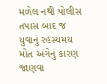મળેલ નથી પોલીસ તપાસ બાદ જ યુવાનું રહસ્યમય મોત અંગેનું કારણ જાણવા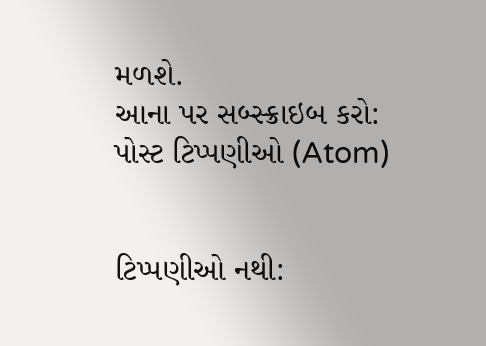મળશે.
આના પર સબ્સ્ક્રાઇબ કરો:
પોસ્ટ ટિપ્પણીઓ (Atom)


ટિપ્પણીઓ નથી: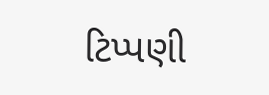ટિપ્પણી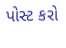પોસ્ટ કરો